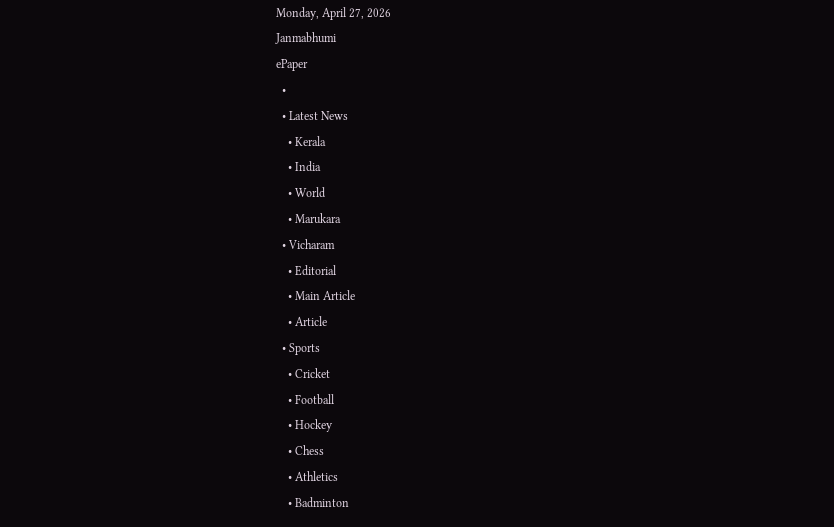Monday, April 27, 2026
Janmabhumi
ePaper
  •
  • Latest News
    • Kerala
    • India
    • World
    • Marukara
  • Vicharam
    • Editorial
    • Main Article
    • Article
  • Sports
    • Cricket
    • Football
    • Hockey
    • Chess
    • Athletics
    • Badminton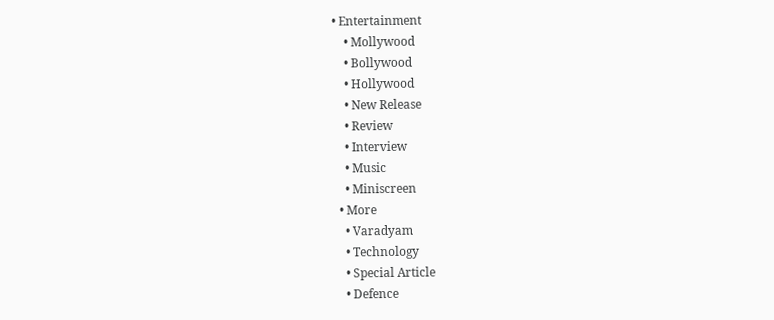• Entertainment
    • Mollywood
    • Bollywood
    • Hollywood
    • New Release
    • Review
    • Interview
    • Music
    • Miniscreen
  • More
    • Varadyam
    • Technology
    • Special Article
    • Defence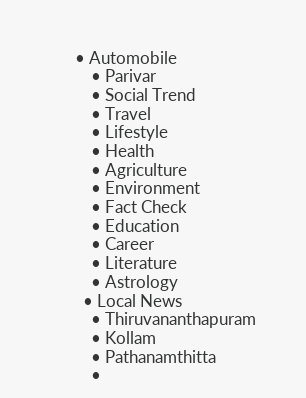• Automobile
    • Parivar
    • Social Trend
    • Travel
    • Lifestyle
    • Health
    • Agriculture
    • Environment
    • Fact Check
    • Education
    • Career
    • Literature
    • Astrology
  • Local News
    • Thiruvananthapuram
    • Kollam
    • Pathanamthitta
    •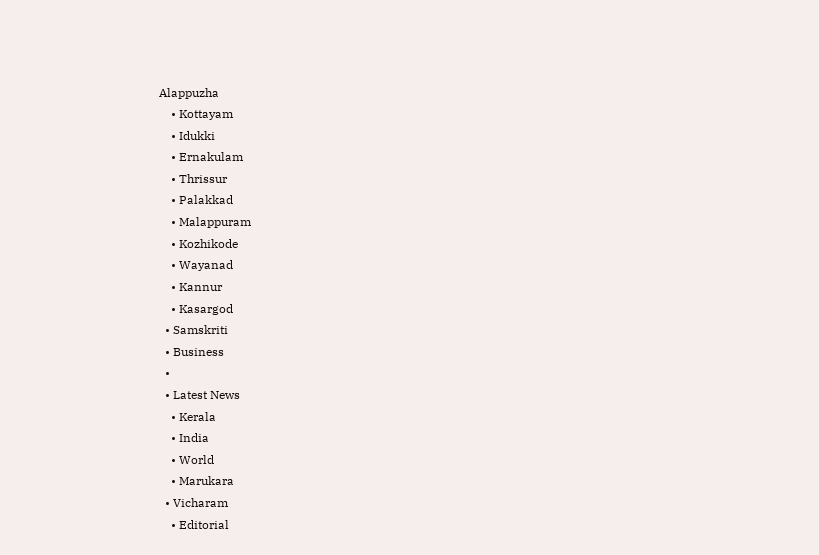Alappuzha
    • Kottayam
    • Idukki
    • Ernakulam
    • Thrissur
    • Palakkad
    • Malappuram
    • Kozhikode
    • Wayanad
    • Kannur
    • Kasargod
  • Samskriti
  • Business
  •
  • Latest News
    • Kerala
    • India
    • World
    • Marukara
  • Vicharam
    • Editorial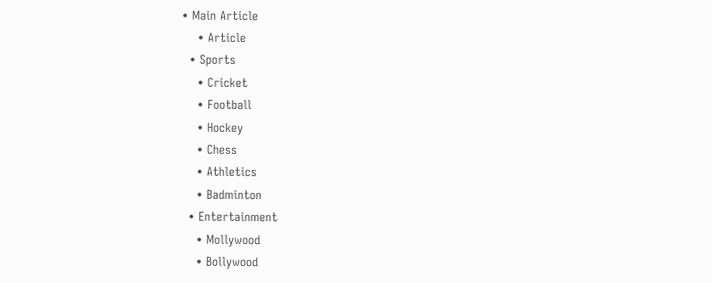• Main Article
    • Article
  • Sports
    • Cricket
    • Football
    • Hockey
    • Chess
    • Athletics
    • Badminton
  • Entertainment
    • Mollywood
    • Bollywood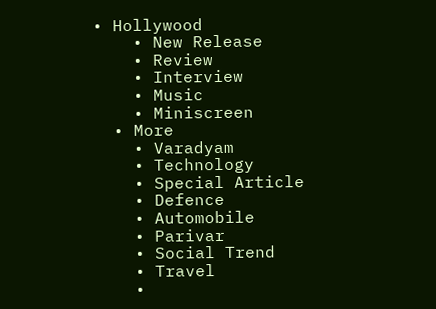• Hollywood
    • New Release
    • Review
    • Interview
    • Music
    • Miniscreen
  • More
    • Varadyam
    • Technology
    • Special Article
    • Defence
    • Automobile
    • Parivar
    • Social Trend
    • Travel
    •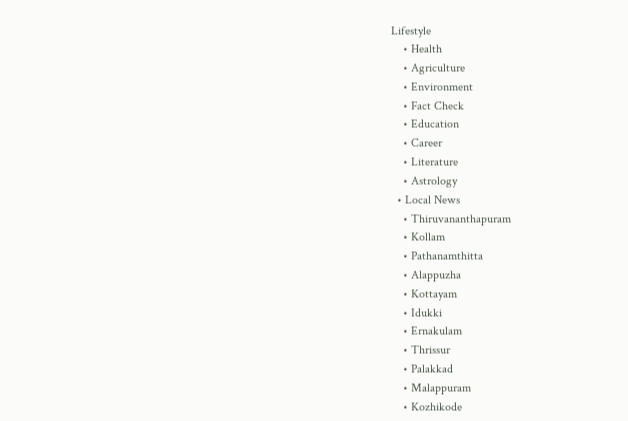Lifestyle
    • Health
    • Agriculture
    • Environment
    • Fact Check
    • Education
    • Career
    • Literature
    • Astrology
  • Local News
    • Thiruvananthapuram
    • Kollam
    • Pathanamthitta
    • Alappuzha
    • Kottayam
    • Idukki
    • Ernakulam
    • Thrissur
    • Palakkad
    • Malappuram
    • Kozhikode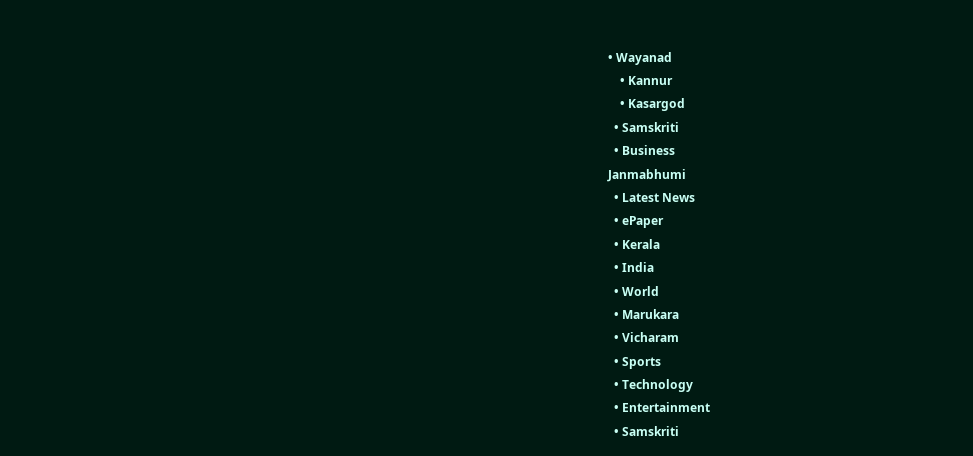• Wayanad
    • Kannur
    • Kasargod
  • Samskriti
  • Business
Janmabhumi
  • Latest News
  • ePaper
  • Kerala
  • India
  • World
  • Marukara
  • Vicharam
  • Sports
  • Technology
  • Entertainment
  • Samskriti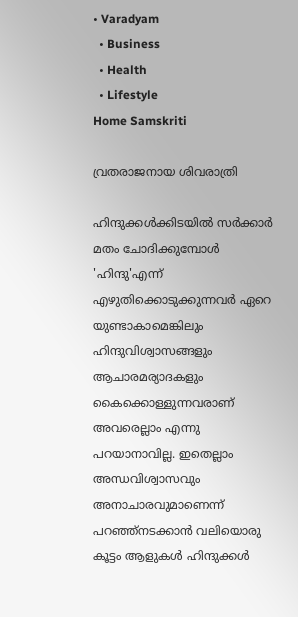• Varadyam
  • Business
  • Health
  • Lifestyle
Home Samskriti

വ്രതരാജനായ ശിവരാത്രി

ഹിന്ദുക്കള്‍ക്കിടയില്‍ സര്‍ക്കാര്‍ മതം ചോദിക്കുമ്പോള്‍ 'ഹിന്ദു'എന്ന് എഴുതിക്കൊടുക്കുന്നവര്‍ ഏറെ യുണ്ടാകാമെങ്കിലും ഹിന്ദുവിശ്വാസങ്ങളും ആചാരമര്യാദകളും കൈക്കൊള്ളുന്നവരാണ് അവരെല്ലാം എന്നു പറയാനാവില്ല. ഇതെല്ലാം അന്ധവിശ്വാസവും അനാചാരവുമാണെന്ന് പറഞ്ഞ്‌നടക്കാന്‍ വലിയൊരു കൂട്ടം ആളുകള്‍ ഹിന്ദുക്കള്‍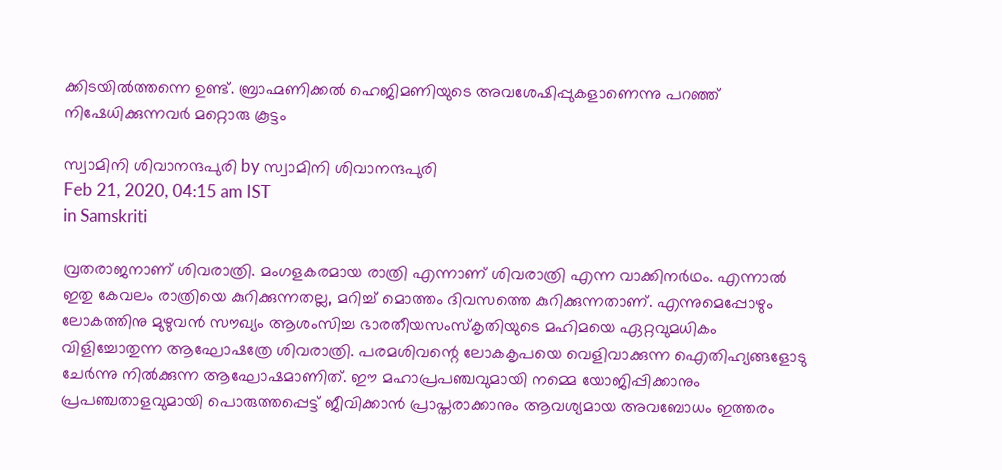ക്കിടയില്‍ത്തന്നെ ഉണ്ട്. ബ്രാഹ്മണിക്കല്‍ ഹെജിമണിയുടെ അവശേഷിപ്പുകളാണെന്നു പറഞ്ഞ് നിഷേധിക്കുന്നവര്‍ മറ്റൊരു കൂട്ടം

സ്വാമിനി ശിവാനന്ദപുരി by സ്വാമിനി ശിവാനന്ദപുരി
Feb 21, 2020, 04:15 am IST
in Samskriti

വ്രതരാജനാണ് ശിവരാത്രി. മംഗളകരമായ രാത്രി എന്നാണ് ശിവരാത്രി എന്ന വാക്കിനര്‍ഥം. എന്നാല്‍ ഇതു കേവലം രാത്രിയെ കുറിക്കുന്നതല്ല, മറിച്ച് മൊത്തം ദിവസത്തെ കുറിക്കുന്നതാണ്. എന്നുമെപ്പോഴും ലോകത്തിനു മുഴുവന്‍ സൗഖ്യം ആശംസിച്ച ഭാരതീയസംസ്‌കൃതിയുടെ മഹിമയെ ഏറ്റവുമധികം വിളിച്ചോതുന്ന ആഘോഷത്രേ ശിവരാത്രി. പരമശിവന്റെ ലോകകൃപയെ വെളിവാക്കുന്ന ഐതിഹ്യങ്ങളോടു ചേര്‍ന്നു നില്‍ക്കുന്ന ആഘോഷമാണിത്. ഈ മഹാപ്രപഞ്ചവുമായി നമ്മെ യോജിപ്പിക്കാനും പ്രപഞ്ചതാളവുമായി പൊരുത്തപ്പെട്ട് ജീവിക്കാന്‍ പ്രാപ്തരാക്കാനും ആവശ്യമായ അവബോധം ഇത്തരം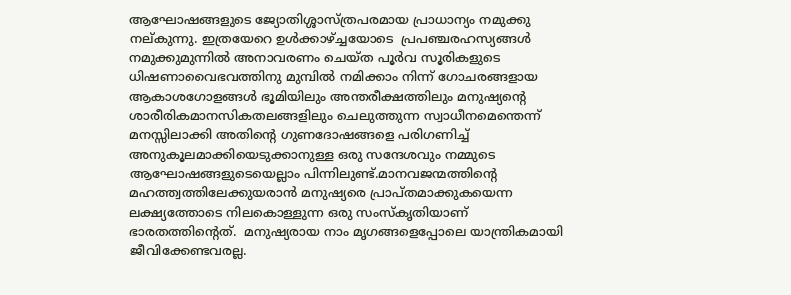ആഘോഷങ്ങളുടെ ജ്യോതിശ്ശാസ്ത്രപരമായ പ്രാധാന്യം നമുക്കു നല്കുന്നു. ഇത്രയേറെ ഉള്‍ക്കാഴ്‌ച്ചയോടെ  പ്രപഞ്ചരഹസ്യങ്ങള്‍ നമുക്കുമുന്നില്‍ അനാവരണം ചെയ്ത പൂര്‍വ സൂരികളുടെ ധിഷണാവൈഭവത്തിനു മുമ്പില്‍ നമിക്കാം നിന്ന് ഗോചരങ്ങളായ ആകാശഗോളങ്ങള്‍ ഭൂമിയിലും അന്തരീക്ഷത്തിലും മനുഷ്യന്റെ ശാരീരികമാനസികതലങ്ങളിലും ചെലുത്തുന്ന സ്വാധീനമെന്തെന്ന് മനസ്സിലാക്കി അതിന്റെ ഗുണദോഷങ്ങളെ പരിഗണിച്ച് അനുകൂലമാക്കിയെടുക്കാനുള്ള ഒരു സന്ദേശവും നമ്മുടെ ആഘോഷങ്ങളുടെയെല്ലാം പിന്നിലുണ്ട്.മാനവജന്മത്തിന്റെ മഹത്ത്വത്തിലേക്കുയരാന്‍ മനുഷ്യരെ പ്രാപ്തമാക്കുകയെന്ന ലക്ഷ്യത്തോടെ നിലകൊള്ളുന്ന ഒരു സംസ്‌കൃതിയാണ് ഭാരതത്തിന്റെത്.  മനുഷ്യരായ നാം മൃഗങ്ങളെപ്പോലെ യാന്ത്രികമായി ജീവിക്കേണ്ടവരല്ല.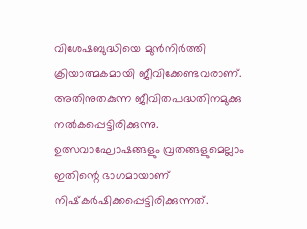വിശേഷബുദ്ധിയെ മുന്‍നിര്‍ത്തി ക്രിയാത്മകമായി ജീവിക്കേണ്ടവരാണ്. അതിനുതകുന്ന ജീവിതപദ്ധതിനമുക്കു നല്‍കപ്പെട്ടിരിക്കുന്നു. ഉത്സവാഘോഷങ്ങളും വ്രതങ്ങളുമെല്ലാം ഇതിന്റെ ഭാഗമായാണ് നിഷ്‌കര്‍ഷിക്കപ്പെട്ടിരിക്കുന്നത്.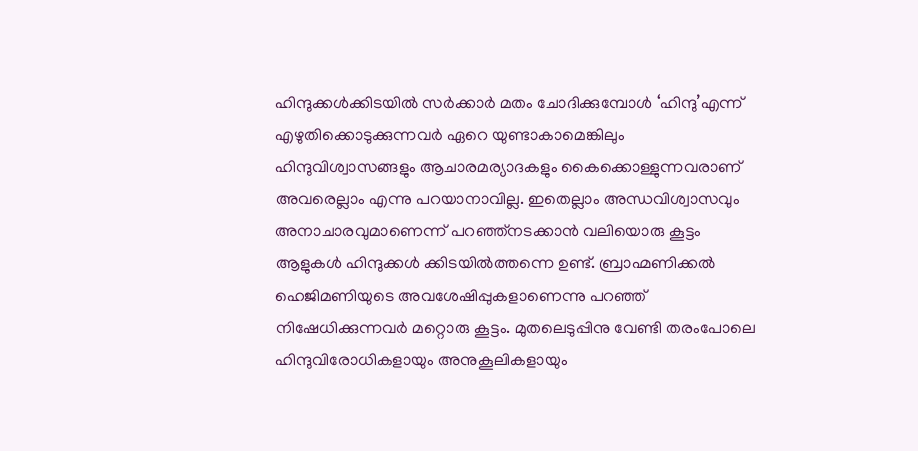ഹിന്ദുക്കള്‍ക്കിടയില്‍ സര്‍ക്കാര്‍ മതം ചോദിക്കുമ്പോള്‍ ‘ഹിന്ദു’എന്ന് എഴുതിക്കൊടുക്കുന്നവര്‍ ഏറെ യുണ്ടാകാമെങ്കിലും ഹിന്ദുവിശ്വാസങ്ങളും ആചാരമര്യാദകളും കൈക്കൊള്ളുന്നവരാണ് അവരെല്ലാം എന്നു പറയാനാവില്ല. ഇതെല്ലാം അന്ധവിശ്വാസവും അനാചാരവുമാണെന്ന് പറഞ്ഞ്‌നടക്കാന്‍ വലിയൊരു കൂട്ടം ആളുകള്‍ ഹിന്ദുക്കള്‍ ക്കിടയില്‍ത്തന്നെ ഉണ്ട്. ബ്രാഹ്മണിക്കല്‍ ഹെജിമണിയുടെ അവശേഷിപ്പുകളാണെന്നു പറഞ്ഞ് നിഷേധിക്കുന്നവര്‍ മറ്റൊരു കൂട്ടം. മുതലെടുപ്പിനു വേണ്ടി തരംപോലെ ഹിന്ദുവിരോധികളായും അനുകൂലികളായും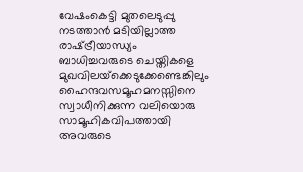വേഷംകെട്ടി മുതലെടുപ്പു നടത്താന്‍ മടിയില്ലാത്ത രാഷ്‌ട്രീയാന്ധ്യം ബാധിച്ചവരുടെ ചെയ്തികളെ മുഖവിലയ്‌ക്കെടുക്കേണ്ടെങ്കിലും ഹൈന്ദവസമൂഹമനസ്സിനെ സ്വാധീനിക്കുന്ന വലിയൊരു സാമൂഹികവിപത്തായി അവരുടെ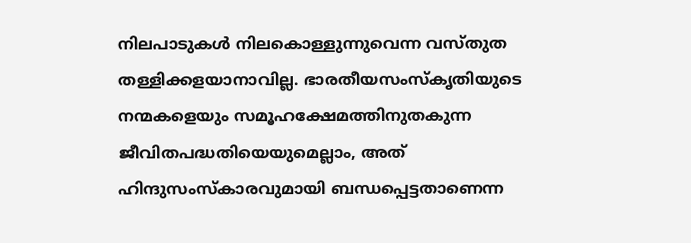നിലപാടുകള്‍ നിലകൊള്ളുന്നുവെന്ന വസ്തുത തള്ളിക്കളയാനാവില്ല. ഭാരതീയസംസ്‌കൃതിയുടെ നന്മകളെയും സമൂഹക്ഷേമത്തിനുതകുന്ന ജീവിതപദ്ധതിയെയുമെല്ലാം, അത് ഹിന്ദുസംസ്‌കാരവുമായി ബന്ധപ്പെട്ടതാണെന്ന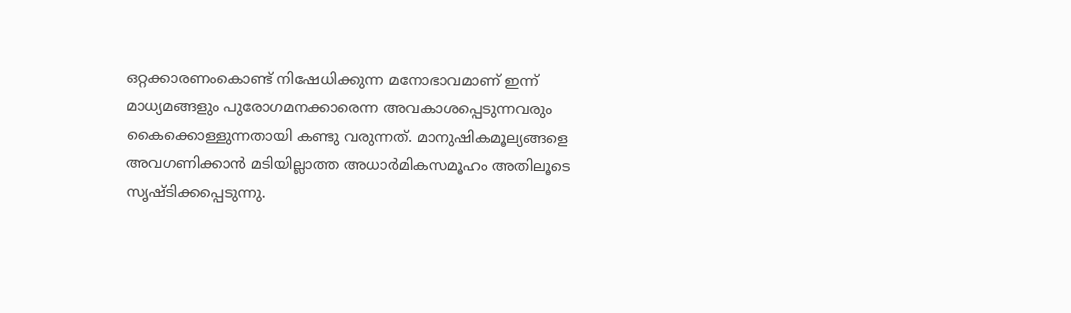ഒറ്റക്കാരണംകൊണ്ട് നിഷേധിക്കുന്ന മനോഭാവമാണ് ഇന്ന് മാധ്യമങ്ങളും പുരോഗമനക്കാരെന്ന അവകാശപ്പെടുന്നവരും കൈക്കൊള്ളുന്നതായി കണ്ടു വരുന്നത്. മാനുഷികമൂല്യങ്ങളെ അവഗണിക്കാന്‍ മടിയില്ലാത്ത അധാര്‍മികസമൂഹം അതിലൂടെ സൃഷ്ടിക്കപ്പെടുന്നു.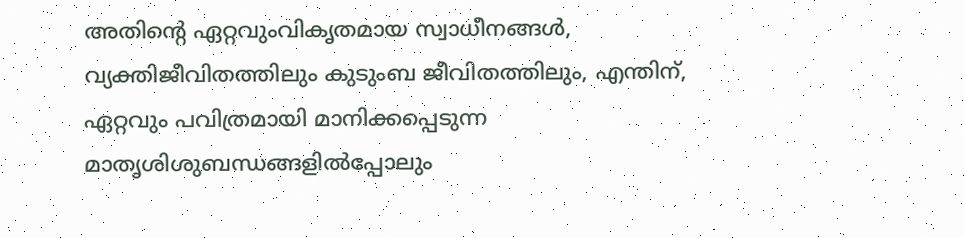അതിന്റെ ഏറ്റവുംവികൃതമായ സ്വാധീനങ്ങള്‍, വ്യക്തിജീവിതത്തിലും കുടുംബ ജീവിതത്തിലും, എന്തിന്, ഏറ്റവും പവിത്രമായി മാനിക്കപ്പെടുന്ന മാതൃശിശുബന്ധങ്ങളില്‍പ്പോലും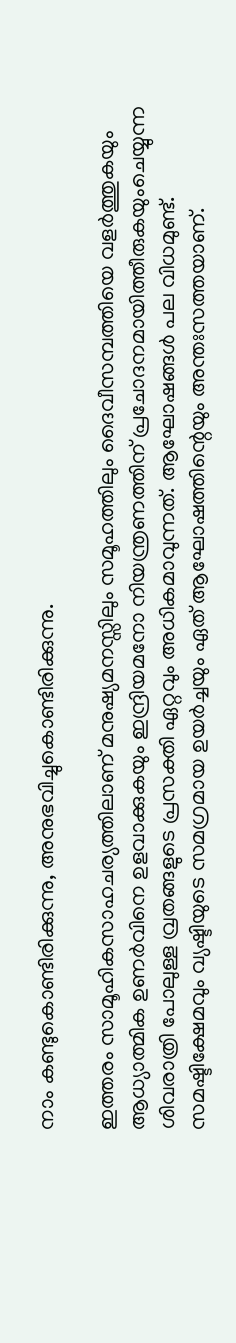നാം കണ്ടുകൊണ്ടിരിക്കുന്നു, അനുഭവിച്ചുകൊണ്ടിരിക്കുന്നു.

ഇത്തരം സാമൂഹികസാഹചര്യത്തിലാണ് മനുഷ്യമനസ്സിലും സമൂഹത്തിലും ദൈവീസമ്പത്തിയെ വളര്‍ത്തുകയും ആധ്യാത്മിക ഉണര്‍വിനെ ഉളവാക്കുകയും ഇന്ദ്രിയമനോ നിയന്ത്രണത്തിന് പ്രചോദനമായിത്തീരുകയുംചെയ്യുന്ന ശിവരാത്രി പോലുള്ള വ്രതങ്ങളുടെ പ്രസക്തി ഏറ്റവും അധികമാവുന്നത്. ആഘോഷങ്ങള്‍ പല വിധമുണ്ട്. സമഷ്ടിക്ഷേമവും വ്യഷ്ടിയുടെ സമഗ്രമായ ഉയര്‍ച്ചയും ഏത് ആഘോഷത്തിന്റെയും അന്തഃസത്തയാണ്.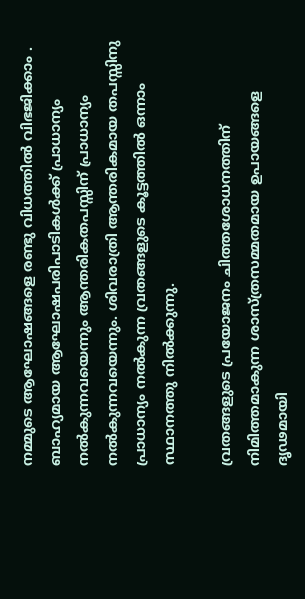നമ്മുടെ ആഘോഷങ്ങളെ രണ്ടു വിധത്തില്‍ വിഭജിക്കാം . ബാഹ്യമായ ആഘോഷപരിപാടികള്‍ക്ക് പ്രാധാന്യം നല്‍കുന്നവയെന്നും ആന്തരികതപസ്സിന് പ്രാധാന്യം നല്‍കുന്നവയെന്നും. ശിവരാത്രി ആന്തരികമായ തപസ്സിനു പ്രാധാന്യം നല്‍കുന്ന വ്രതങ്ങളുടെ കൂട്ടത്തില്‍ ഒന്നാം സ്ഥാനത്തു നില്‍ക്കുന്നു.

വ്രതങ്ങളുടെ പ്രയോജനം ചിത്തശോധനത്തിന് നിമിത്തമാകുന്ന ശാസ്ത്രസമ്മതമായ ഉപായങ്ങളെ ദൃഢമായി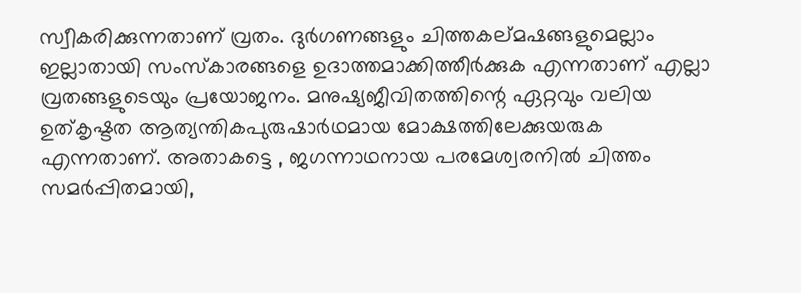സ്വീകരിക്കുന്നതാണ് വ്രതം. ദുര്‍ഗണങ്ങളും ചിത്തകല്മഷങ്ങളുമെല്ലാം ഇല്ലാതായി സംസ്‌കാരങ്ങളെ ഉദാത്തമാക്കിത്തീര്‍ക്കുക എന്നതാണ് എല്ലാ വ്രതങ്ങളുടെയും പ്രയോജനം. മനുഷ്യജീവിതത്തിന്റെ ഏറ്റവും വലിയ ഉത്കൃഷ്ടത ആത്യന്തികപുരുഷാര്‍ഥമായ മോക്ഷത്തിലേക്കുയരുക എന്നതാണ്. അതാകട്ടെ , ജഗന്നാഥനായ പരമേശ്വരനില്‍ ചിത്തം സമര്‍പ്പിതമായി,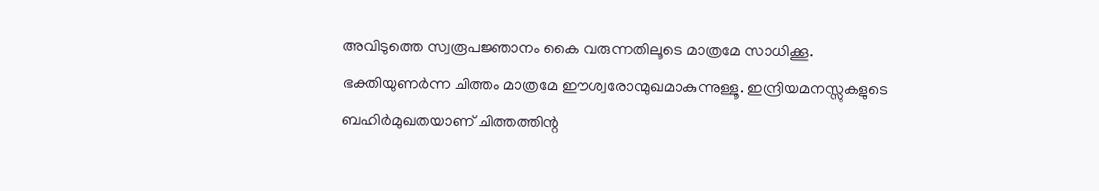അവിടുത്തെ സ്വരൂപജ്ഞാനം കൈ വരുന്നതിലൂടെ മാത്രമേ സാധിക്കൂ. ഭക്തിയുണര്‍ന്ന ചിത്തം മാത്രമേ ഈശ്വരോന്മുഖമാകുന്നുള്ളൂ. ഇന്ദ്രിയമനസ്സുകളുടെ ബഹിര്‍മുഖതയാണ് ചിത്തത്തിന്റ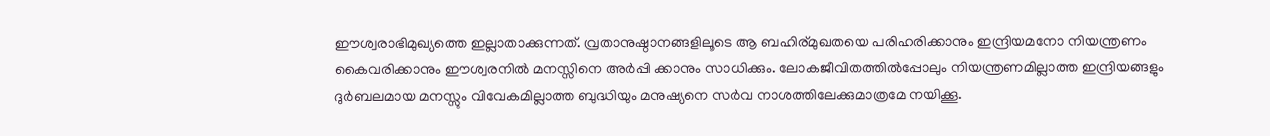ഈശ്വരാഭിമുഖ്യത്തെ ഇല്ലാതാക്കുന്നത്. വ്രതാനുഷ്ഠാനങ്ങളിലൂടെ ആ ബഹിര്മുഖതയെ പരിഹരിക്കാനും ഇന്ദ്രിയമനോ നിയന്ത്രണം കൈവരിക്കാനും ഈശ്വരനില്‍ മനസ്സിനെ അര്‍പ്പി ക്കാനും സാധിക്കും. ലോകജീവിതത്തില്‍പ്പോലും നിയന്ത്രണമില്ലാത്ത ഇന്ദ്രിയങ്ങളും ദുര്‍ബലമായ മനസ്സും വിവേകമില്ലാത്ത ബുദ്ധിയും മനുഷ്യനെ സര്‍വ നാശത്തിലേക്കുമാത്രമേ നയിക്കൂ.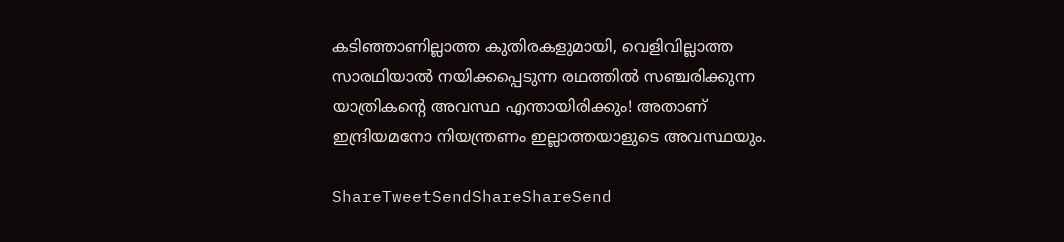കടിഞ്ഞാണില്ലാത്ത കുതിരകളുമായി, വെളിവില്ലാത്ത സാരഥിയാല്‍ നയിക്കപ്പെടുന്ന രഥത്തില്‍ സഞ്ചരിക്കുന്ന യാത്രികന്റെ അവസ്ഥ എന്തായിരിക്കും! അതാണ് ഇന്ദ്രിയമനോ നിയന്ത്രണം ഇല്ലാത്തയാളുടെ അവസ്ഥയും.

ShareTweetSendShareShareSend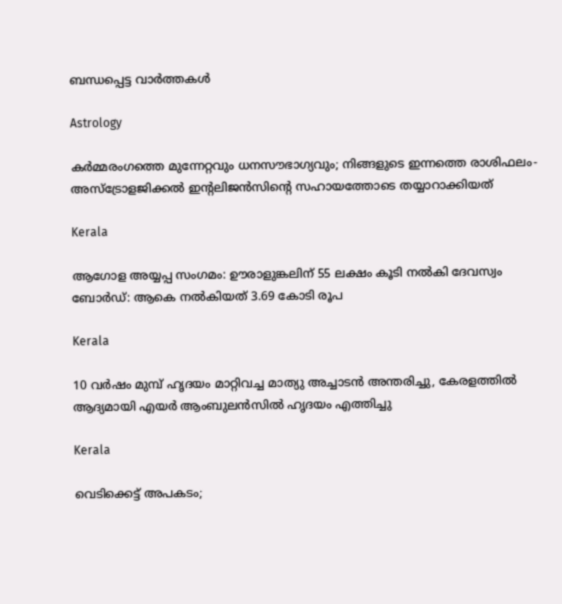ബന്ധപ്പെട്ട വാര്‍ത്തകള്‍

Astrology

കർമ്മരംഗത്തെ മുന്നേറ്റവും ധനസൗഭാഗ്യവും; നിങ്ങളുടെ ഇന്നത്തെ രാശിഫലം- അസ്ട്രോളജിക്കൽ ഇന്റലിജൻസിന്റെ സഹായത്തോടെ തയ്യാറാക്കിയത്

Kerala

ആഗോള അയ്യപ്പ സംഗമം: ഊരാളുങ്കലിന് 55 ലക്ഷം കൂടി നൽകി ദേവസ്വം ബോർഡ്: ആകെ നൽകിയത് 3.69 കോടി രൂപ

Kerala

10 വര്‍ഷം മുമ്പ് ഹൃദയം മാറ്റിവച്ച മാത്യു അച്ചാടന്‍ അന്തരിച്ചു, കേരളത്തിൽ ആദ്യമായി എയർ ആംബുലൻസിൽ ഹൃദയം എത്തിച്ചു

Kerala

വെടിക്കെട്ട് അപകടം;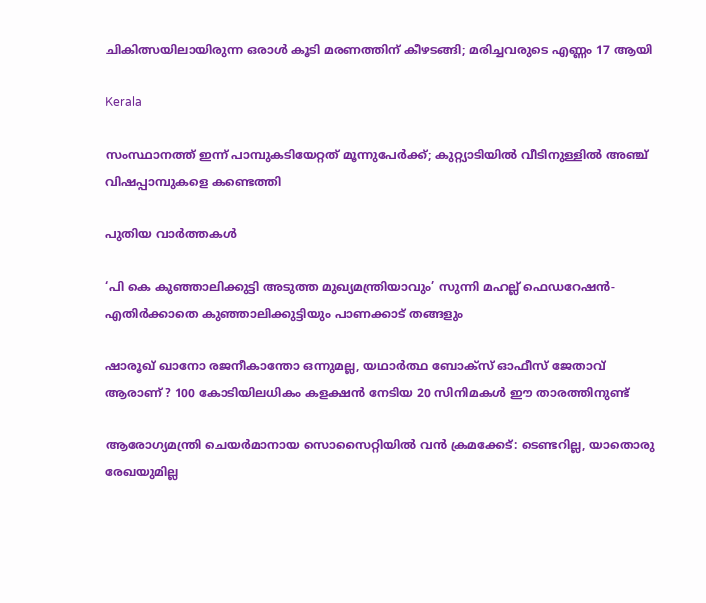ചികിത്സയിലായിരുന്ന ഒരാൾ കൂടി മരണത്തിന് കീഴടങ്ങി; മരിച്ചവരുടെ എണ്ണം 17 ആയി

Kerala

സംസ്ഥാനത്ത് ഇന്ന് പാമ്പുകടിയേറ്റത് മൂന്നുപേർക്ക്; കുറ്റ്യാടിയിൽ വീടിനുള്ളിൽ അ‌ഞ്ച് വിഷപ്പാമ്പുകളെ കണ്ടെത്തി

പുതിയ വാര്‍ത്തകള്‍

‘പി കെ കുഞ്ഞാലിക്കുട്ടി അടുത്ത മുഖ്യമന്ത്രിയാവും’ സുന്നി മഹല്ല് ഫെഡറേഷൻ- എതിർക്കാതെ കുഞ്ഞാലിക്കുട്ടിയും പാണക്കാട് തങ്ങളും

ഷാരൂഖ് ഖാനോ രജനീകാന്തോ ഒന്നുമല്ല, യഥാർത്ഥ ബോക്സ് ഓഫീസ് ജേതാവ് ആരാണ് ? 100 കോടിയിലധികം കളക്ഷൻ നേടിയ 20 സിനിമകൾ ഈ താരത്തിനുണ്ട്

ആരോഗ്യമന്ത്രി ചെയർമാനായ സൊസൈറ്റിയിൽ വൻ ക്രമക്കേട്: ടെണ്ടറില്ല, യാതൊരു രേഖയുമില്ല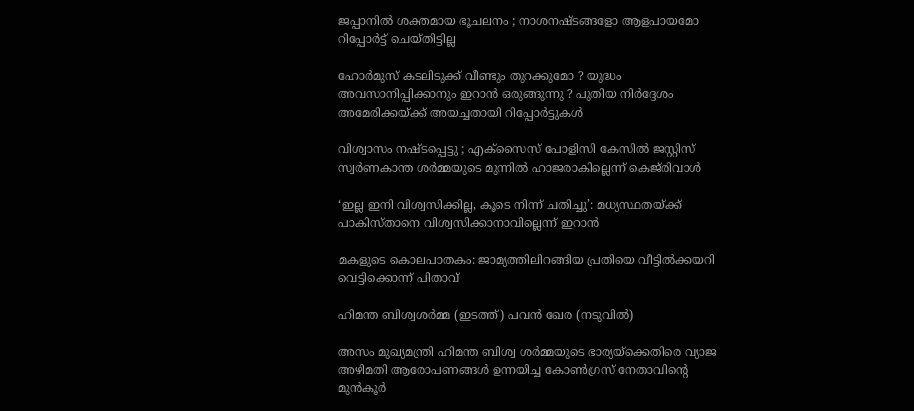ജപ്പാനിൽ ശക്തമായ ഭൂചലനം ; നാശനഷ്ടങ്ങളോ ആളപായമോ റിപ്പോർട്ട് ചെയ്തിട്ടില്ല

ഹോർമുസ് കടലിടുക്ക് വീണ്ടും തുറക്കുമോ ? യുദ്ധം അവസാനിപ്പിക്കാനും ഇറാൻ ഒരുങ്ങുന്നു ? പുതിയ നിർദ്ദേശം അമേരിക്കയ്‌ക്ക് അയച്ചതായി റിപ്പോർട്ടുകൾ

വിശ്വാസം നഷ്‌ടപ്പെട്ടു ; എക്സൈസ് പോളിസി കേസിൽ ജസ്റ്റിസ് സ്വർണകാന്ത ശർമ്മയുടെ മുന്നിൽ ഹാജരാകില്ലെന്ന് കെജ്‌രിവാൾ

‘ഇല്ല ഇനി വിശ്വസിക്കില്ല, കൂടെ നിന്ന് ചതിച്ചു’: മധ്യസ്ഥതയ്‌ക്ക് പാകിസ്താനെ വിശ്വസിക്കാനാവില്ലെന്ന് ഇറാൻ

മകളുടെ കൊലപാതകം: ജാമ്യത്തിലിറങ്ങിയ പ്രതിയെ വീട്ടിൽക്കയറി വെട്ടിക്കൊന്ന് പിതാവ്

ഹിമന്ത ബിശ്വശര്‍മ്മ (ഇടത്ത്) പവന്‍ ഖേര (നടുവില്‍)

അസം മുഖ്യമന്ത്രി ഹിമന്ത ബിശ്വ ശർമ്മയുടെ ഭാര്യയ്‌ക്കെതിരെ വ്യാജ അഴിമതി ആരോപണങ്ങൾ ഉന്നയിച്ച കോൺഗ്രസ് നേതാവിന്റെ മുൻകൂർ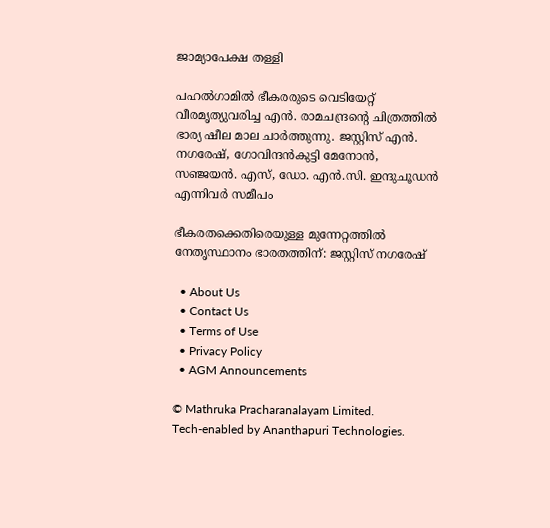ജാമ്യാപേക്ഷ തള്ളി

പഹല്‍ഗാമില്‍ ഭീകരരുടെ വെടിയേറ്റ് വീരമൃത്യുവരിച്ച എന്‍. രാമചന്ദ്രന്റെ ചിത്രത്തില്‍ ഭാര്യ ഷീല മാല ചാര്‍ത്തുന്നു. ജസ്റ്റിസ് എന്‍. നഗരേഷ്, ഗോവിന്ദന്‍കുട്ടി മേനോന്‍,
സഞ്ജയന്‍. എസ്, ഡോ. എന്‍.സി. ഇന്ദുചൂഡന്‍ എന്നിവര്‍ സമീപം

ഭീകരതക്കെതിരെയുള്ള മുന്നേറ്റത്തില്‍ നേതൃസ്ഥാനം ഭാരതത്തിന്: ജസ്റ്റിസ് നഗരേഷ്

  • About Us
  • Contact Us
  • Terms of Use
  • Privacy Policy
  • AGM Announcements

© Mathruka Pracharanalayam Limited.
Tech-enabled by Ananthapuri Technologies.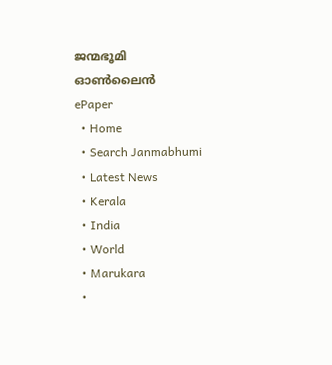ജന്മഭൂമി ഓണ്‍ലൈന്‍
ePaper
  • Home
  • Search Janmabhumi
  • Latest News
  • Kerala
  • India
  • World
  • Marukara
  •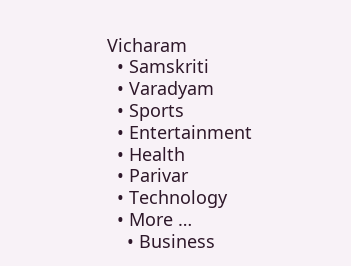Vicharam
  • Samskriti
  • Varadyam
  • Sports
  • Entertainment
  • Health
  • Parivar
  • Technology
  • More …
    • Business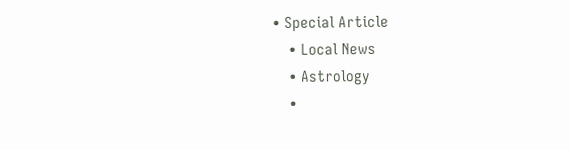• Special Article
    • Local News
    • Astrology
    •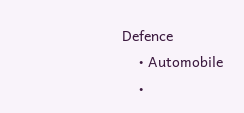Defence
    • Automobile
    •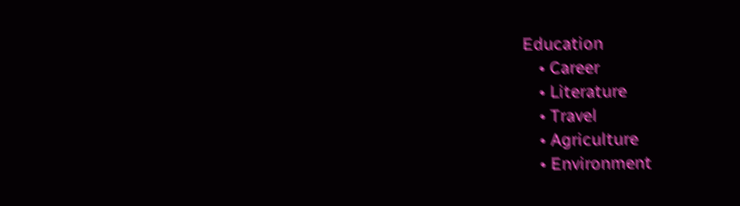Education
    • Career
    • Literature
    • Travel
    • Agriculture
    • Environment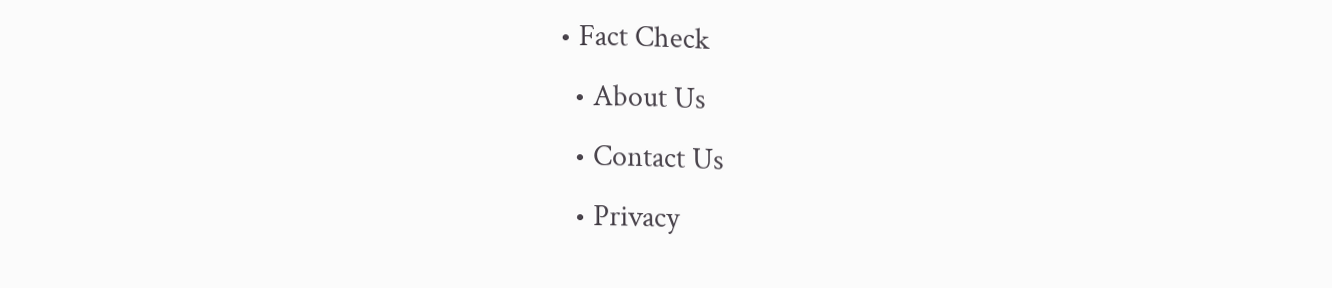• Fact Check
  • About Us
  • Contact Us
  • Privacy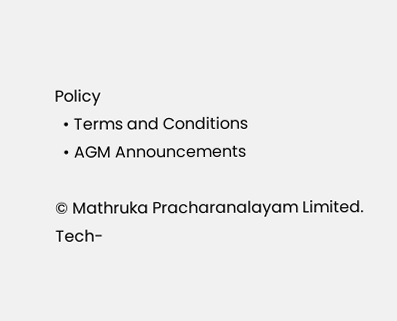Policy
  • Terms and Conditions
  • AGM Announcements

© Mathruka Pracharanalayam Limited.
Tech-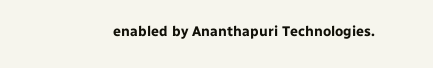enabled by Ananthapuri Technologies.